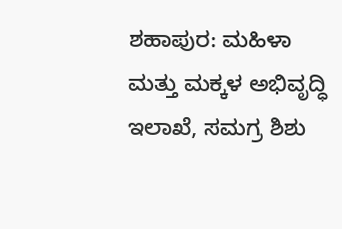ಶಹಾಪುರ: ಮಹಿಳಾ ಮತ್ತು ಮಕ್ಕಳ ಅಭಿವೃದ್ಧಿ ಇಲಾಖೆ, ಸಮಗ್ರ ಶಿಶು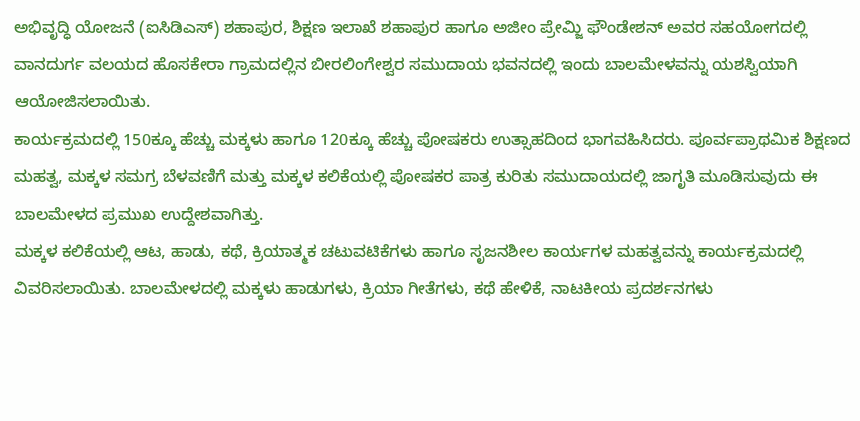ಅಭಿವೃದ್ಧಿ ಯೋಜನೆ (ಐಸಿಡಿಎಸ್) ಶಹಾಪುರ, ಶಿಕ್ಷಣ ಇಲಾಖೆ ಶಹಾಪುರ ಹಾಗೂ ಅಜೀಂ ಪ್ರೇಮ್ಜಿ ಫೌಂಡೇಶನ್ ಅವರ ಸಹಯೋಗದಲ್ಲಿ ವಾನದುರ್ಗ ವಲಯದ ಹೊಸಕೇರಾ ಗ್ರಾಮದಲ್ಲಿನ ಬೀರಲಿಂಗೇಶ್ವರ ಸಮುದಾಯ ಭವನದಲ್ಲಿ ಇಂದು ಬಾಲಮೇಳವನ್ನು ಯಶಸ್ವಿಯಾಗಿ ಆಯೋಜಿಸಲಾಯಿತು.
ಕಾರ್ಯಕ್ರಮದಲ್ಲಿ 150ಕ್ಕೂ ಹೆಚ್ಚು ಮಕ್ಕಳು ಹಾಗೂ 120ಕ್ಕೂ ಹೆಚ್ಚು ಪೋಷಕರು ಉತ್ಸಾಹದಿಂದ ಭಾಗವಹಿಸಿದರು. ಪೂರ್ವಪ್ರಾಥಮಿಕ ಶಿಕ್ಷಣದ ಮಹತ್ವ, ಮಕ್ಕಳ ಸಮಗ್ರ ಬೆಳವಣಿಗೆ ಮತ್ತು ಮಕ್ಕಳ ಕಲಿಕೆಯಲ್ಲಿ ಪೋಷಕರ ಪಾತ್ರ ಕುರಿತು ಸಮುದಾಯದಲ್ಲಿ ಜಾಗೃತಿ ಮೂಡಿಸುವುದು ಈ ಬಾಲಮೇಳದ ಪ್ರಮುಖ ಉದ್ದೇಶವಾಗಿತ್ತು.
ಮಕ್ಕಳ ಕಲಿಕೆಯಲ್ಲಿ ಆಟ, ಹಾಡು, ಕಥೆ, ಕ್ರಿಯಾತ್ಮಕ ಚಟುವಟಿಕೆಗಳು ಹಾಗೂ ಸೃಜನಶೀಲ ಕಾರ್ಯಗಳ ಮಹತ್ವವನ್ನು ಕಾರ್ಯಕ್ರಮದಲ್ಲಿ ವಿವರಿಸಲಾಯಿತು. ಬಾಲಮೇಳದಲ್ಲಿ ಮಕ್ಕಳು ಹಾಡುಗಳು, ಕ್ರಿಯಾ ಗೀತೆಗಳು, ಕಥೆ ಹೇಳಿಕೆ, ನಾಟಕೀಯ ಪ್ರದರ್ಶನಗಳು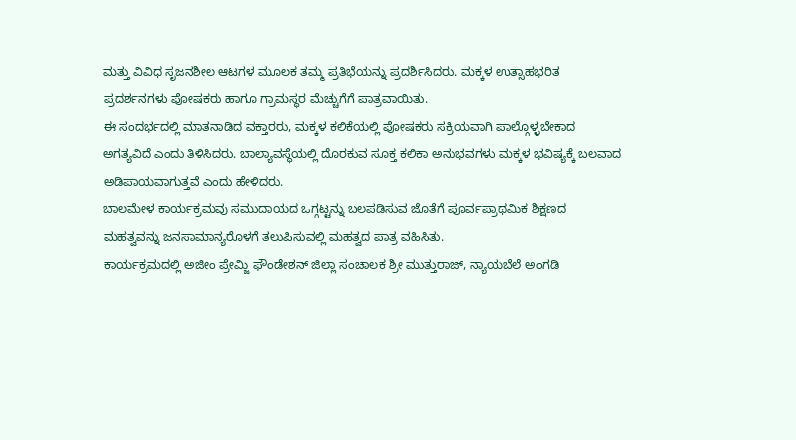ಮತ್ತು ವಿವಿಧ ಸೃಜನಶೀಲ ಆಟಗಳ ಮೂಲಕ ತಮ್ಮ ಪ್ರತಿಭೆಯನ್ನು ಪ್ರದರ್ಶಿಸಿದರು. ಮಕ್ಕಳ ಉತ್ಸಾಹಭರಿತ ಪ್ರದರ್ಶನಗಳು ಪೋಷಕರು ಹಾಗೂ ಗ್ರಾಮಸ್ಥರ ಮೆಚ್ಚುಗೆಗೆ ಪಾತ್ರವಾಯಿತು.
ಈ ಸಂದರ್ಭದಲ್ಲಿ ಮಾತನಾಡಿದ ವಕ್ತಾರರು, ಮಕ್ಕಳ ಕಲಿಕೆಯಲ್ಲಿ ಪೋಷಕರು ಸಕ್ರಿಯವಾಗಿ ಪಾಲ್ಗೊಳ್ಳಬೇಕಾದ ಅಗತ್ಯವಿದೆ ಎಂದು ತಿಳಿಸಿದರು. ಬಾಲ್ಯಾವಸ್ಥೆಯಲ್ಲಿ ದೊರಕುವ ಸೂಕ್ತ ಕಲಿಕಾ ಅನುಭವಗಳು ಮಕ್ಕಳ ಭವಿಷ್ಯಕ್ಕೆ ಬಲವಾದ ಅಡಿಪಾಯವಾಗುತ್ತವೆ ಎಂದು ಹೇಳಿದರು.
ಬಾಲಮೇಳ ಕಾರ್ಯಕ್ರಮವು ಸಮುದಾಯದ ಒಗ್ಗಟ್ಟನ್ನು ಬಲಪಡಿಸುವ ಜೊತೆಗೆ ಪೂರ್ವಪ್ರಾಥಮಿಕ ಶಿಕ್ಷಣದ ಮಹತ್ವವನ್ನು ಜನಸಾಮಾನ್ಯರೊಳಗೆ ತಲುಪಿಸುವಲ್ಲಿ ಮಹತ್ವದ ಪಾತ್ರ ವಹಿಸಿತು.
ಕಾರ್ಯಕ್ರಮದಲ್ಲಿ ಅಜೀಂ ಪ್ರೇಮ್ಜಿ ಫೌಂಡೇಶನ್ ಜಿಲ್ಲಾ ಸಂಚಾಲಕ ಶ್ರೀ ಮುತ್ತುರಾಜ್, ನ್ಯಾಯಬೆಲೆ ಅಂಗಡಿ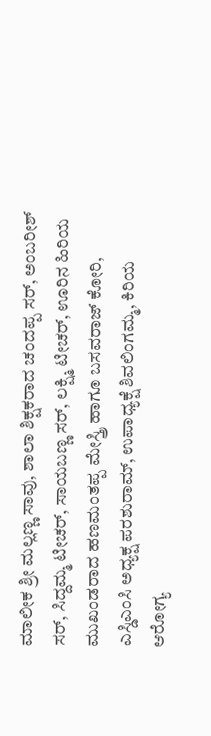ಮಾಲೀಕ ಶ್ರೀ ಮಲ್ಲಣ್ಣ ಸಾವು, ಶಾಲಾ ಶಿಕ್ಷಕರಾದ ಚಂದಪ್ಪ ಸರ್, ಅಂಬರೀಶ್ ಸರ್, ಸಿದ್ದಮ್ಮ ಟೀಚರ್, ಸಾಯಬಣ್ಣ ಸರ್, ಲಕ್ಷ್ಮಿ ಟೀಚರ್, ಊರಿನ ಹಿರಿಯ ಮುಖಂಡರಾದ ಹಣಮಂತಪ್ಪ ಮೇಸ್ತ್ರಿ ಹಾಗೂ ಬಸವರಾಜ್ ಕೋರಿ, ಎಸ್ಡಿಎಂಸಿ ಅಧ್ಯಕ್ಷ ಪರಶುರಾಮ್, ಉಪಾಧ್ಯಕ್ಷೆ ಶಿವಲಿಂಗಮ್ಮ, ಕಿರಿಯ ಆರೋಗ್ಯ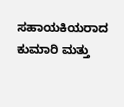ಸಹಾಯಕಿಯರಾದ ಕುಮಾರಿ ಮತ್ತು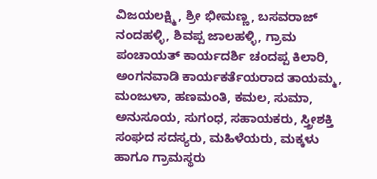ವಿಜಯಲಕ್ಷ್ಮಿ, ಶ್ರೀ ಭೀಮಣ್ಣ, ಬಸವರಾಜ್ ನಂದಹಳ್ಳಿ, ಶಿವಪ್ಪ ಜಾಲಹಳ್ಳಿ, ಗ್ರಾಮ ಪಂಚಾಯತ್ ಕಾರ್ಯದರ್ಶಿ ಚಂದಪ್ಪ ಕಿಲಾರಿ, ಅಂಗನವಾಡಿ ಕಾರ್ಯಕರ್ತೆಯರಾದ ತಾಯಮ್ಮ, ಮಂಜುಳಾ, ಹಣಮಂತಿ, ಕಮಲ, ಸುಮಾ, ಅನುಸೂಯ, ಸುಗಂಧ, ಸಹಾಯಕರು, ಸ್ತ್ರೀಶಕ್ತಿ ಸಂಘದ ಸದಸ್ಯರು, ಮಹಿಳೆಯರು, ಮಕ್ಕಳು ಹಾಗೂ ಗ್ರಾಮಸ್ಥರು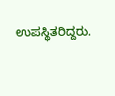ಉಪಸ್ಥಿತರಿದ್ದರು.